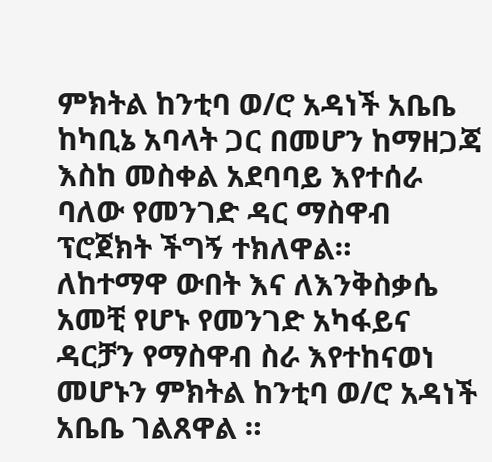ምክትል ከንቲባ ወ/ሮ አዳነች አቤቤ ከካቢኔ አባላት ጋር በመሆን ከማዘጋጃ እስከ መስቀል አደባባይ እየተሰራ ባለው የመንገድ ዳር ማስዋብ ፕሮጀክት ችግኝ ተክለዋል።
ለከተማዋ ውበት እና ለእንቅስቃሴ አመቺ የሆኑ የመንገድ አካፋይና ዳርቻን የማስዋብ ስራ እየተከናወነ መሆኑን ምክትል ከንቲባ ወ/ሮ አዳነች አቤቤ ገልጸዋል ።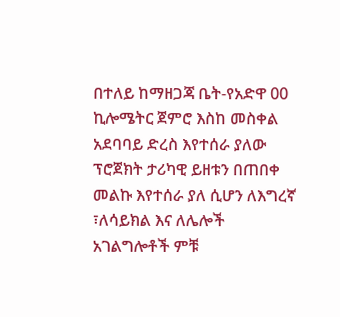በተለይ ከማዘጋጃ ቤት-የአድዋ 00 ኪሎሜትር ጀምሮ እስከ መስቀል አደባባይ ድረስ እየተሰራ ያለው ፕሮጀክት ታሪካዊ ይዘቱን በጠበቀ መልኩ እየተሰራ ያለ ሲሆን ለእግረኛ ፣ለሳይክል እና ለሌሎች አገልግሎቶች ምቹ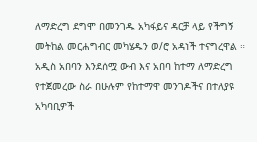ለማድረግ ደግሞ በመንገዱ አካፋይና ዳርቻ ላይ የችግኝ መትከል መርሐግብር መካሄዱን ወ/ሮ አዳነች ተናግረዋል ።
አዲስ አበባን እንደሰሟ ውብ እና አበባ ከተማ ለማድረግ የተጀመረው ስራ በሁሉም የከተማዋ መንገዶችና በተለያዩ አካባቢዎች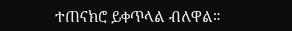ተጠናክሮ ይቀጥላል ብለዋል።